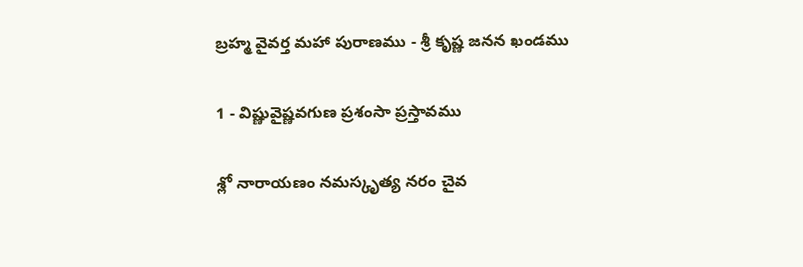బ్రహ్మ వైవర్త మహా పురాణము - శ్రీ కృష్ణ జనన ఖండము

1 - విష్ణువైష్ణవగుణ ప్రశంసా ప్రస్తావము

శ్లో నారాయణం నమస్కృత్య నరం చైవ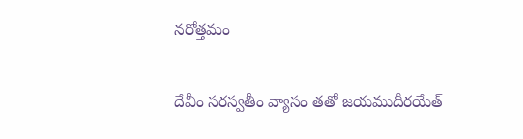నరోత్తమం

దేవీం సరస్వతీం వ్యాసం తతో జయముదీరయేత్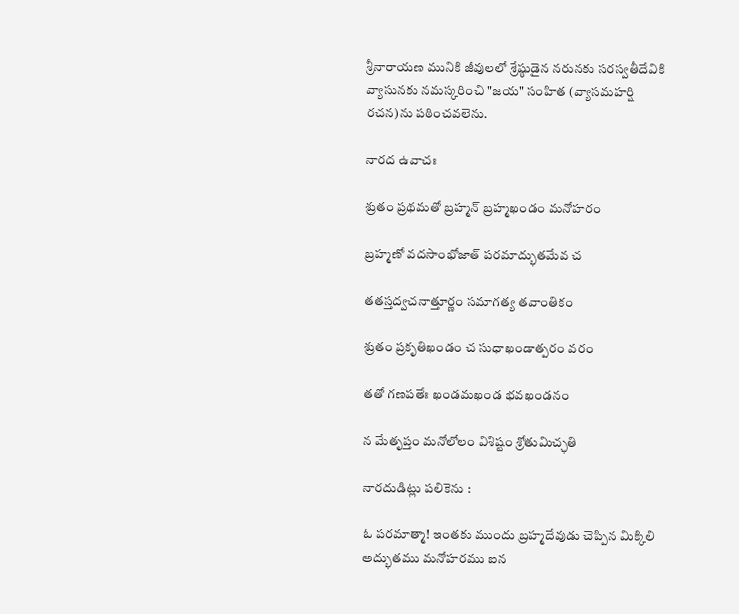శ్రీనారాయణ మునికి జీవులలో శ్రేష్ఠుడైన నరునకు సరస్వతీదేవికి వ్యాసునకు నమస్కరించి "జయ" సంహిత (వ్యాసమహర్షి రచన)ను పఠించవలెను.

నారద ఉవాచః

శ్రుతం ప్రథమతో బ్రహ్మన్ బ్రహ్మఖండం మనోహరం

బ్రహ్మణో వదసాంభోజాత్ పరమాద్భుతమేవ చ

తతస్తద్వచనాత్తూర్ణం సమాగత్య తవాంతికం

శ్రుతం ప్రకృతిఖండం చ సుధాఖండాత్పరం వరం

తతో గణపతేః ఖండమఖండ భవఖండనం

న మేతృప్తం మనోలోలం విశిష్టం శ్రోతుమిచ్ఛతి

నారదుడిట్లు పలికెను :

ఓ పరమాత్మా! ఇంతకు ముందు బ్రహ్మదేవుడు చెప్పిన మిక్కిలి అద్భుతము మనోహరము ఐన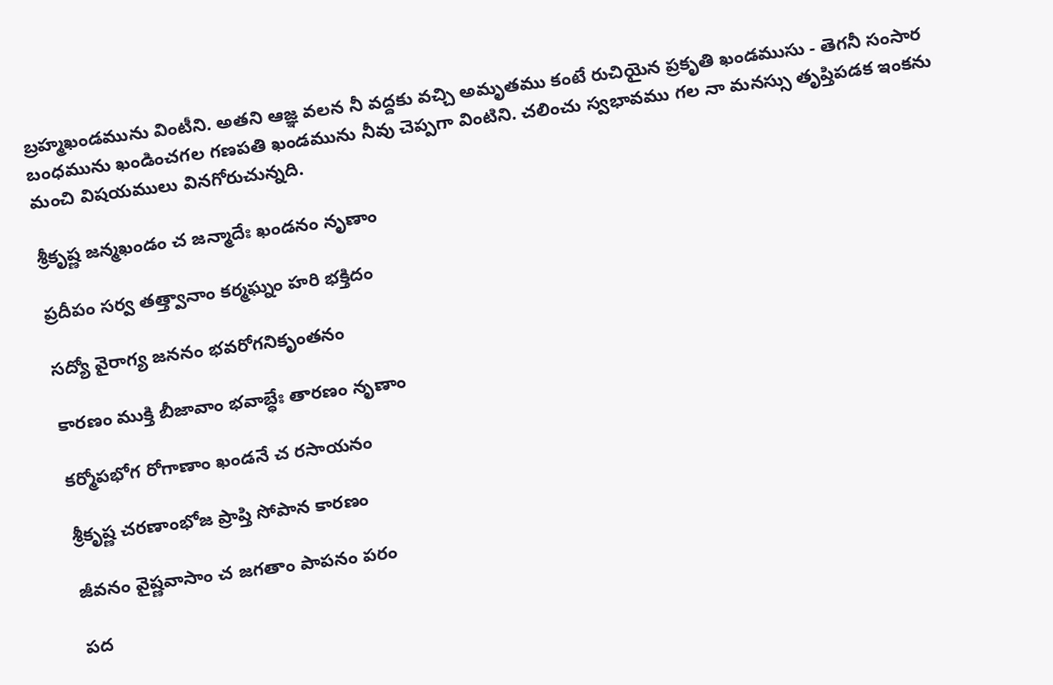బ్రహ్మఖండమును వింటీని. అతని ఆజ్ఞ వలన నీ వద్దకు వచ్చి అమృతము కంటే రుచియైన ప్రకృతి ఖండముసు - తెగనీ సంసార బంధమును ఖండించగల గణపతి ఖండమును నీవు చెప్పగా వింటిని. చలించు స్వభావము గల నా మనస్సు తృప్తిపడక ఇంకను మంచి విషయములు వినగోరుచున్నది.

శ్రీకృష్ణ జన్మఖండం చ జన్మాదేః ఖండనం నృణాం

ప్రదీపం సర్వ తత్త్వానాం కర్మఘ్నం హరి భక్తిదం

సద్యో వైరాగ్య జననం భవరోగనికృంతనం

కారణం ముక్తి బీజావాం భవాబ్ధేః తారణం నృణాం

కర్మోపభోగ రోగాణాం ఖండనే చ రసాయనం

శ్రీకృష్ణ చరణాంభోజ ప్రాప్తి సోపాన కారణం

జీవనం వైష్ణవాసాం చ జగతాం పాపనం పరం

పద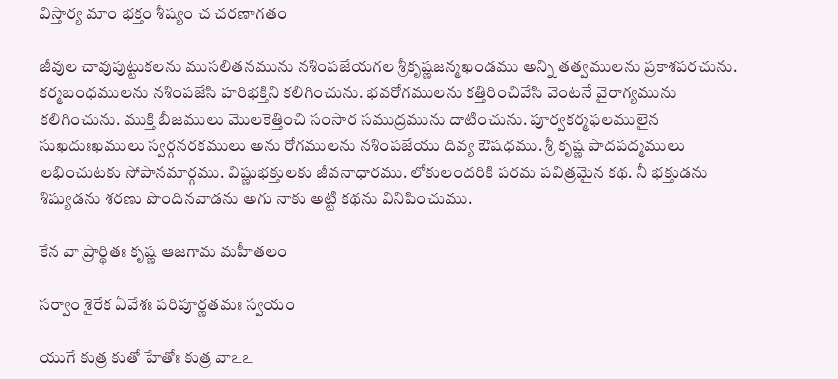విస్తార్య మాం భక్తం శీష్యం చ చరణాగతం

జీవుల చావుపుట్టుకలను ముసలితనమును నశింపజేయగల శ్రీకృష్ణజన్మఖండము అన్ని తత్వములను ప్రకాశపరచును. కర్మబంధములను నశింపజేసి హరిభక్తిని కలిగించును. భవరోగములను కత్తిరించివేసి వెంటనే వైరాగ్యమును కలిగించును. ముక్తి బీజములు మొలకెత్తించి సంసార సముద్రమును దాటించును. పూర్వకర్మఫలములైన సుఖదుఃఖములు స్వర్గనరకములు అను రోగములను నశింపజేయు దివ్య ఔషధము. శ్రీ కృష్ణ పాదపద్మములు లభించుటకు సోపానమార్గము. విష్ణుభక్తులకు జీవనాధారము. లోకులందరికి పరమ పవిత్రమైన కథ. నీ భక్తుడను శిష్యుడను శరణు పొందినవాడను అగు నాకు అట్టి కథను వినిపించుము.

కేన వా ప్రార్థితః కృష్ణ ఆజగామ మహీతలం

సర్వాం శైరేక ఏవేశః పరిపూర్ణతమః స్వయం

యుగే కుత్ర కుతో హేతోః కుత్ర వాఽఽ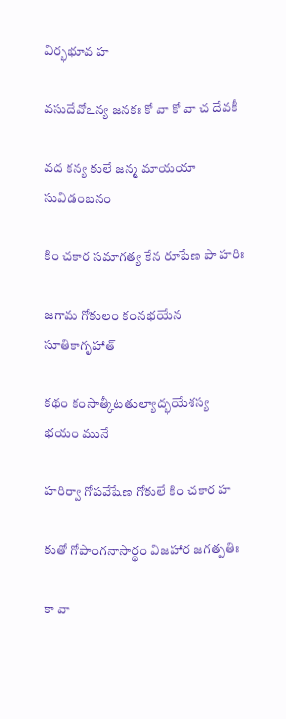విర్భభూవ హ

వసుదేవోఽన్య జనకః కో వా కో వా చ దేవకీ

వద కన్య కులే జన్మ మాయయా సువిడంబనం

కిం చకార సమాగత్య కేన రూపేణ పా హరిః

జగామ గోకులం కంనభయేన సూతికాగృహాత్

కథం కంసాత్కీటతుల్యాద్భయేశస్య భయం మునే

హరిర్వా గోపవేషేణ గోకులే కిం చకార హ

కుతో గోపాంగనాసార్థం విజహార జగత్పతిః

కా వా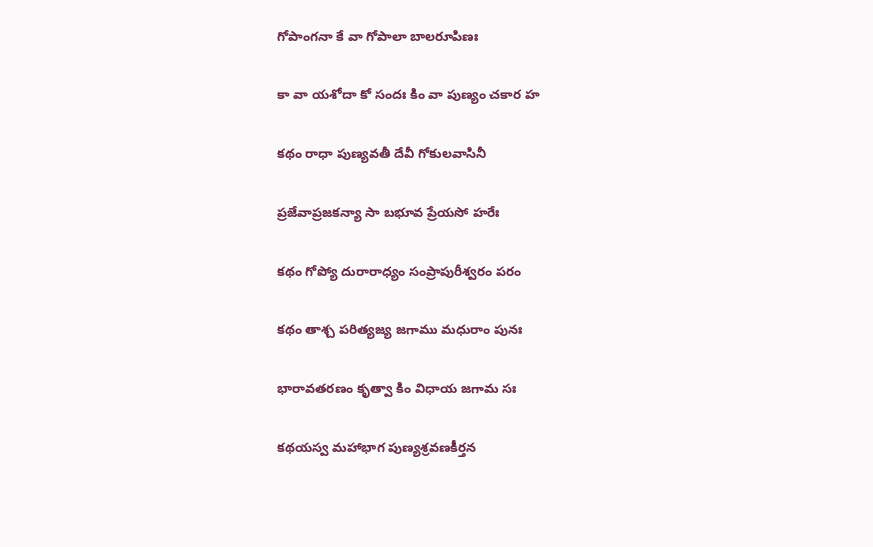గోపాంగనా కే వా గోపాలా బాలరూపిణః

కా వా యశోదా కో సందః కిం వా పుణ్యం చకార హ

కథం రాధా పుణ్యవతీ దేవీ గోకులవాసినీ

ప్రజేవాప్రజకన్యా సా బభూవ ప్రేయసో హరేః

కథం గోప్యో దురారాధ్యం సంప్రాపురీశ్వరం పరం

కథం తాశ్చ పరిత్యజ్య జగాము మధురాం పునః

భారావతరణం కృత్వా కిం విధాయ జగామ సః

కథయస్వ మహాభాగ పుణ్యశ్రవణకీర్తన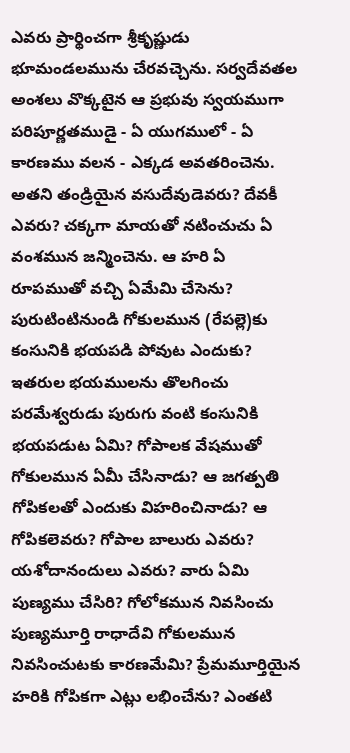ఎవరు ప్రార్థించగా శ్రీకృష్ణుడు భూమండలమును చేరవచ్చెను. సర్వదేవతల అంశలు వొక్కటైన ఆ ప్రభువు స్వయముగా పరిపూర్ణతముడై - ఏ యుగములో - ఏ కారణము వలన - ఎక్కడ అవతరించెను. అతని తండ్రియైన వసుదేవుడెవరు? దేవకీ ఎవరు? చక్కగా మాయతో నటించుచు ఏ వంశమున జన్మించెను. ఆ హరి ఏ రూపముతో వచ్చి ఏమేమి చేసెను? పురుటింటినుండి గోకులమున (రేపల్లె)కు కంసునికి భయపడి పోవుట ఎందుకు? ఇతరుల భయములను తొలగించు పరమేశ్వరుడు పురుగు వంటి కంసునికి భయపడుట ఏమి? గోపాలక వేషముతో గోకులమున ఏమీ చేసినాడు? ఆ జగత్పతి గోపికలతో ఎందుకు విహరించినాడు? ఆ గోపికలెవరు? గోపాల బాలురు ఎవరు? యశోదానందులు ఎవరు? వారు ఏమి పుణ్యము చేసిరి? గోలోకమున నివసించు పుణ్యమూర్తి రాధాదేవి గోకులమున నివసించుటకు కారణమేమి? ప్రేమమూర్తియైన హరికి గోపికగా ఎట్లు లభించేను? ఎంతటి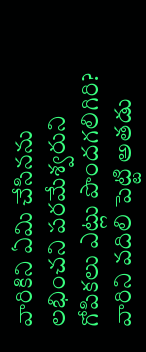వారికిని ఏమి చేసినను లభించని పరమేశ్వరుని గోపికలు ఎట్లు పొందగలిగిరి? వారిని వదిలి పెట్టి అతడు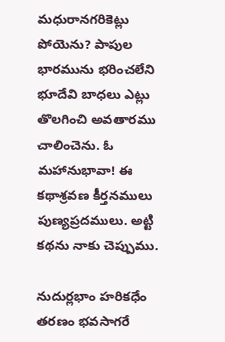మధురానగరికెట్లు పోయెను? పాపుల భారమును భరించలేని భూదేవి బాధలు ఎట్లు తొలగించి అవతారము చాలించెను. ఓ మహానుభావా! ఈ కథాశ్రవణ కీర్తనములు పుణ్యప్రదములు. అట్టి కథను నాకు చెప్పుము.

నుదుర్లభాం హరికధేం తరణం భవసాగరే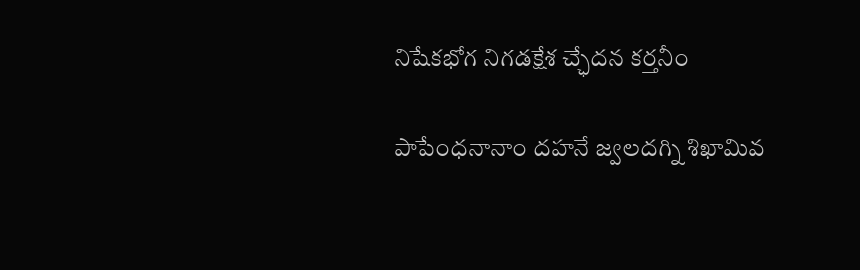నిషేకభోగ నిగడక్షేశ చ్ఛేదన కర్తనీం

పాపేంధనానాం దహనే జ్వలదగ్ని శిఖామివ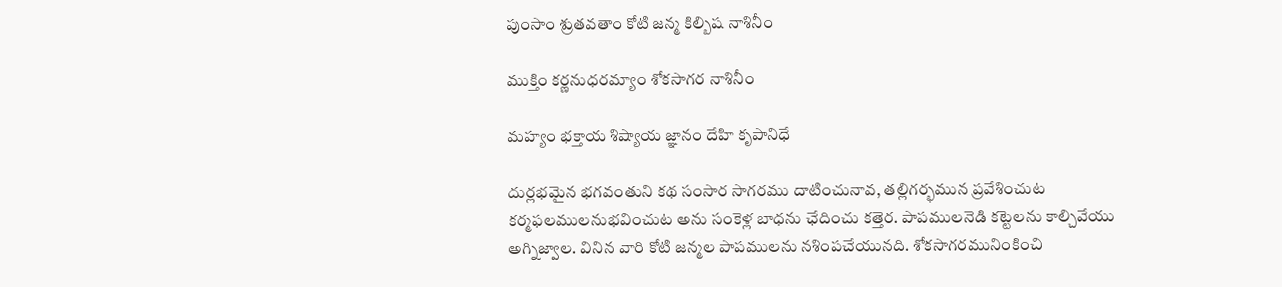పుంసాం శ్రుతవతాం కోటి జన్మ కిల్బిష నాశినీం

ముక్తిం కర్ణనుధరమ్యాం శోకసాగర నాశినీం

మహ్యం భక్తాయ శిష్యాయ జ్ఞానం దేహి కృపానిధే

దుర్లభమైన భగవంతుని కథ సంసార సాగరము దాటించునావ, తల్లిగర్భమున ప్రవేశించుట కర్మఫలములనుభవించుట అను సంకెళ్ల బాధను ఛేదించు కత్తెర. పాపములనెడి కట్టెలను కాల్చివేయు అగ్నిజ్వాల. వినిన వారి కోటి జన్మల పాపములను నశింపచేయునది. శోకసాగరమునింకించి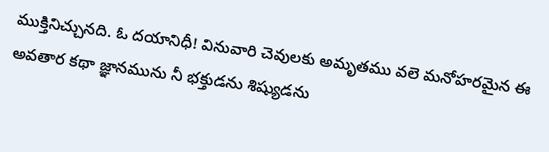ముక్తినిచ్చునది. ఓ దయానిధీ! వినువారి చెవులకు అమృతము వలె మనోహరమైన ఈ అవతార కథా జ్ఞానమును నీ భక్తుడను శిష్యుడను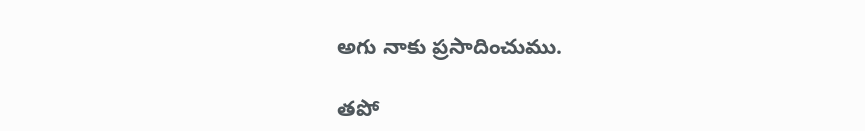అగు నాకు ప్రసాదించుము.

తపో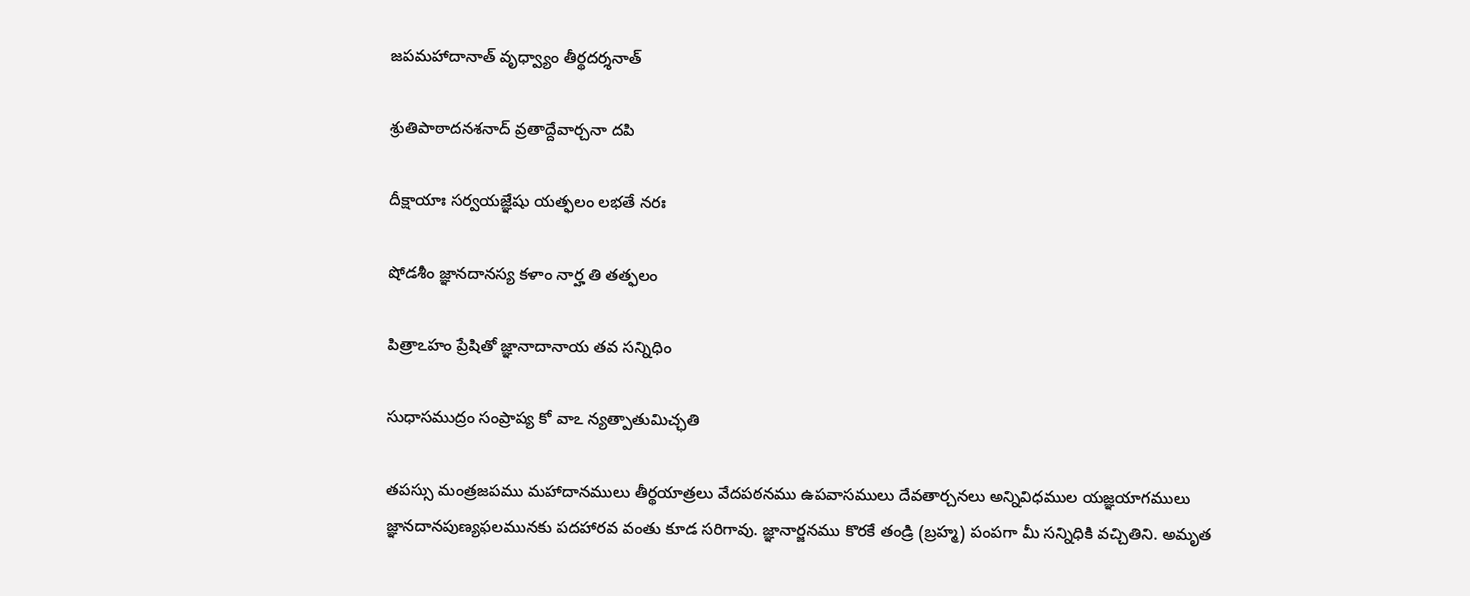జపమహాదానాత్ వృధ్వ్యాం తీర్థదర్శనాత్

శ్రుతిపాఠాదనశనాద్ వ్రతాద్దేవార్చనా దపి

దీక్షాయాః సర్వయజ్ఞేషు యత్ఫలం లభతే నరః

షోడశీం జ్ఞానదానస్య కళాం నార్హ తి తత్ఫలం

పిత్రాఽహం ప్రేషితో జ్ఞానాదానాయ తవ సన్నిధిం

సుధాసముద్రం సంప్రాప్య కో వాఽ న్యత్పాతుమిచ్ఛతి

తపస్సు మంత్రజపము మహాదానములు తీర్థయాత్రలు వేదపఠనము ఉపవాసములు దేవతార్చనలు అన్నివిధముల యజ్ఞయాగములు జ్ఞానదానపుణ్యఫలమునకు పదహారవ వంతు కూడ సరిగావు. జ్ఞానార్జనము కొరకే తండ్రి (బ్రహ్మ) పంపగా మీ సన్నిధికి వచ్చితిని. అమృత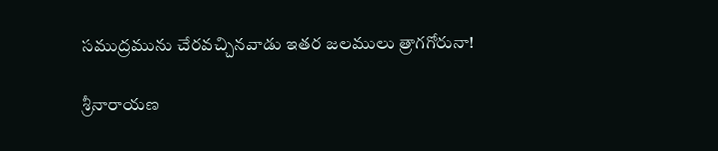సముద్రమును చేరవచ్చినవాడు ఇతర జలములు త్రాగగోరునా!

శ్రీనారాయణ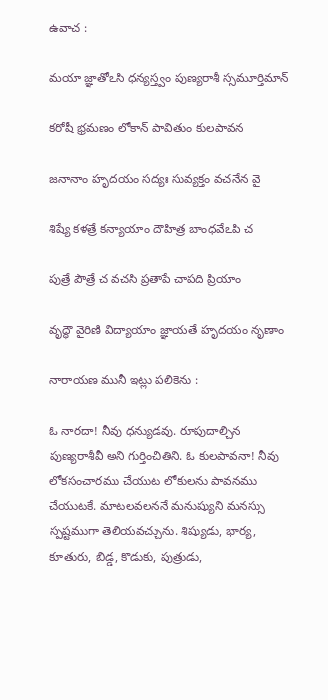ఉవాచ :

మయా జ్ఞాతోఽసి ధన్యస్త్వం పుణ్యరాశీ స్సమూర్తిమాన్

కరోషీ భ్రమణం లోకాన్ పావితుం కులపావన

జనానాం హృదయం సద్యః సువ్యక్తం వచనేన వై

శిష్యే కళత్రే కన్యాయాం దౌహిత్ర బాంధవేఽపి చ

పుత్రే పౌత్రే చ వచసి ప్రతాపే చాపది ప్రియాం

వృద్ధౌ వైరిణి విద్యాయాం జ్ఞాయతే హృదయం నృణాం

నారాయణ మునీ ఇట్లు పలికెను :

ఓ నారదా! నీవు ధన్యుడవు. రూపుదాల్చిన పుణ్యరాశీవీ అని గుర్తించితిని. ఓ కులపావనా! నీవు లోకసంచారము చేయుట లోకులను పావనము చేయుటకే. మాటలవలననే మనుష్యుని మనస్సు స్పష్టముగా తెలియవచ్చును. శిష్యుడు, భార్య, కూతురు, బిడ్డ, కొడుకు, పుత్రుడు,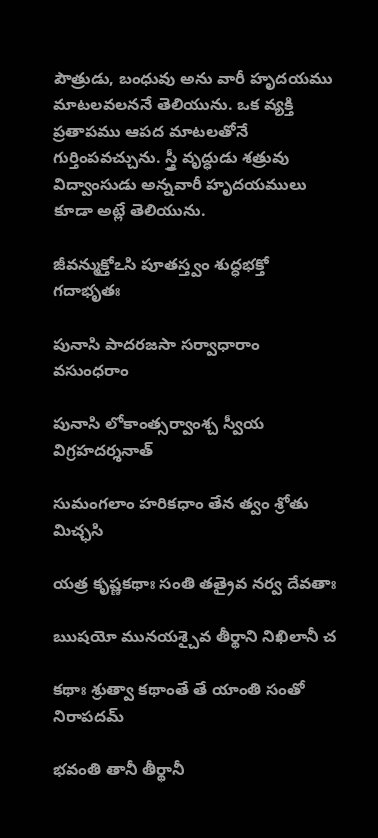పౌత్రుడు, బంధువు అను వారీ హృదయము మాటలవలననే తెలియును. ఒక వ్యక్తి ప్రతాపము ఆపద మాటలతోనే గుర్తింపవచ్చును. స్త్రీ వృద్ధుడు శత్రువు విద్వాంసుడు అన్నవారీ హృదయములు కూడా అట్లే తెలియును.

జీవన్ముక్తోఽసి పూతస్త్వం శుద్ధభక్తో గదాభృతః

పునాసి పాదరజసా సర్వాధారాం వసుంధరాం

పునాసి లోకాంత్సర్వాంశ్చ స్వీయ విగ్రహదర్శనాత్

సుమంగలాం హరికధాం తేన త్వం శ్రోతు మిచ్ఛసి

యత్ర కృష్ణకథాః సంతి తత్రైవ నర్వ దేవతాః

ఋషయో మునయశ్చైవ తీర్థాని నిఖిలానీ చ

కథాః శ్రుత్వా కథాంతే తే యాంతి సంతో నిరాపదమ్

భవంతి తానీ తీర్థానీ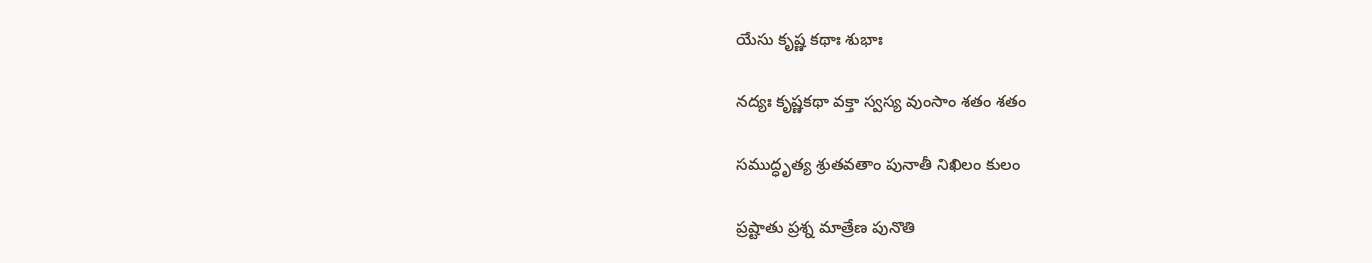యేసు కృష్ణ కథాః శుభాః

నద్యః కృష్ణకథా వక్తా స్వస్య వుంసాం శతం శతం

సముద్ధృత్య శ్రుతవతాం పునాతీ నిఖిలం కులం

ప్రష్టాతు ప్రశ్న మాత్రేణ పునొతి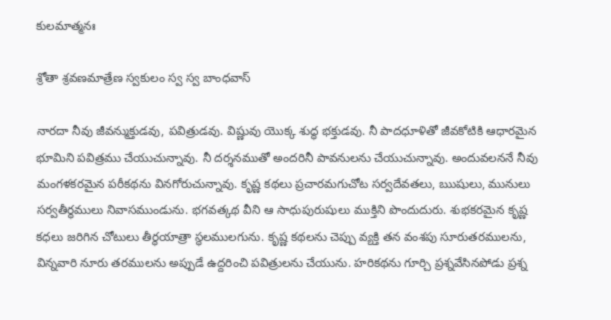కులమాత్మనః

శ్రోతా శ్రవణమాత్రేణ స్వకులం స్వ స్వ బాంధవాస్

నారదా నీవు జీవన్ముక్తుడవు, పవిత్రుడవు. విష్ణువు యొక్క శుద్ధ భక్తుడవు. నీ పాదధూళితో జీవకోటికి ఆధారమైన భూమిని పవిత్రము చేయుచున్నావు. నీ దర్శనముతో అందరినీ పావనులను చేయుచున్నావు. అందువలననే నీవు మంగళకరమైన పరీకథను వినగోరుచున్నావు. కృష్ణ కథలు ప్రచారమగుచోట సర్వదేవతలు, ఋషులు, మునులు సర్వతీర్థములు నివాసముండును. భగవత్కథ వీని ఆ సాధుపురుషులు ముక్తిని పొందుదురు. శుభకరమైన కృష్ణ కధలు జరిగిన చోటులు తీర్థయాత్రా స్థలములగును. కృష్ణ కథలను చెప్పు వ్యక్తి తన వంశపు సూరుతరములను, విన్నవారి నూరు తరములను అప్పుడే ఉద్దరించి పవిత్రులను చేయును. హరికథను గూర్చి ప్రశ్నవేసినపోడు ప్రశ్న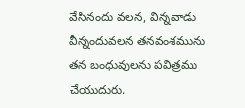వేసినందు వలన, విన్నవాడు వీన్నందువలన తనవంశమును తన బంధువులను పవిత్రము చేయుదురు.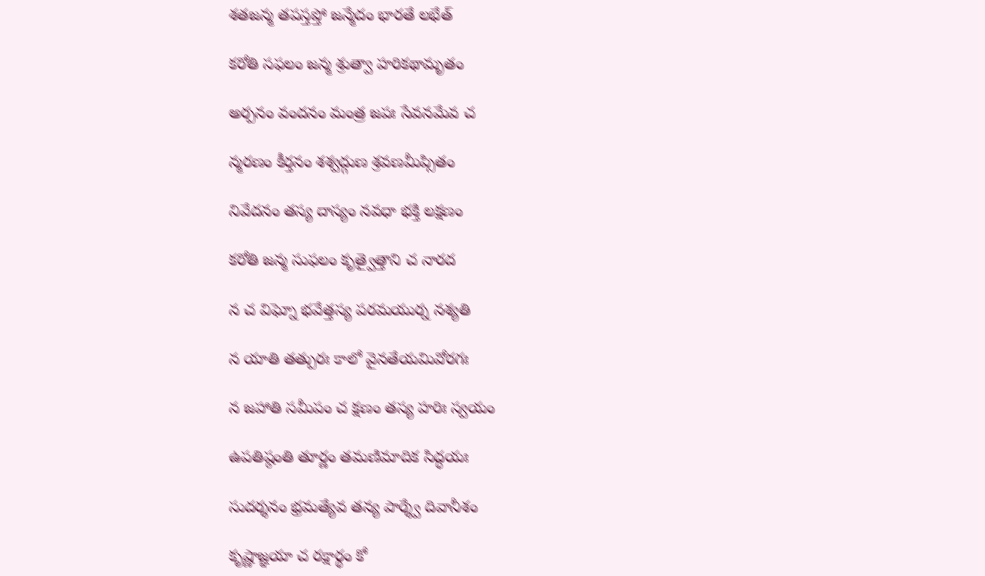శతజన్మ తపస్తప్తో జన్మేదం భారతే లభేత్

కరోతి సఫలం జన్మ శ్రుత్వా హరికథామృతం

అర్పనం వందనం మంత్ర జపః సేవనమేవ చ

న్మరణం కీర్తనం శశ్వద్గుణ శ్రవణమీప్సితం

నివేదనం తస్య దాస్యం నవధా భక్తి లక్షణం

కరోతి జన్మ సుఫలం కృత్వైత్తాని చ నారద

న చ విఘ్నో భవేత్తస్య పరమయుర్న నశ్యతి

న యాతి తత్పురః కాలో వైనతేయమివోరగః

న జహాతి సమీపం చ క్షణం తస్య హరిః స్వయం

ఉపతిష్ఠంతి తూర్ణం తమణిమాదిక సిద్ధయః

సుదర్శనం భ్రమత్యేవ తన్య పార్శ్వే దివానీశం

కృష్ణాజ్ఞయా చ రక్షార్థం కో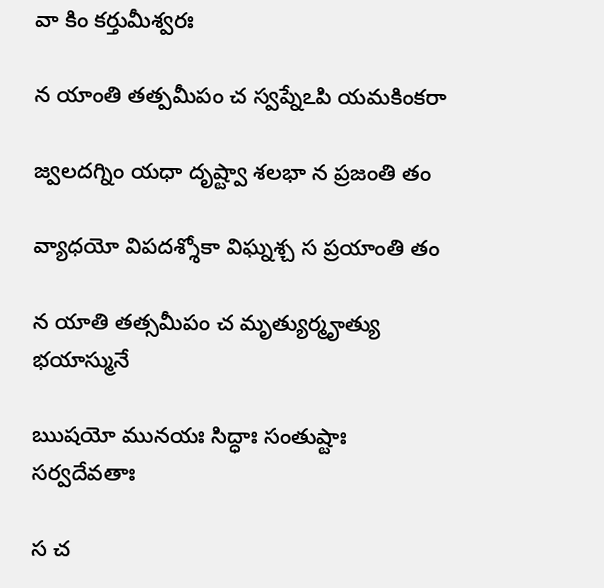వా కిం కర్తుమీశ్వరః

న యాంతి తత్పమీపం చ స్వప్నేఽపి యమకింకరా

జ్వలదగ్నిం యధా దృష్ట్వా శలభా న ప్రజంతి తం

వ్యాధయో విపదశ్శోకా విఘ్నశ్చ స ప్రయాంతి తం

న యాతి తత్సమీపం చ మృత్యుర్మౄత్యు భయాస్మునే

ఋషయో మునయః సిద్ధాః సంతుష్టాః సర్వదేవతాః

స చ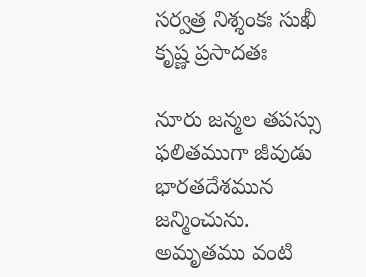సర్వత్ర నిశ్శంకః సుఖీ కృష్ణ ప్రసాదతః

నూరు జన్మల తపస్సు ఫలితముగా జీవుడు భారతదేశమున జన్మించును. అమృతము వంటి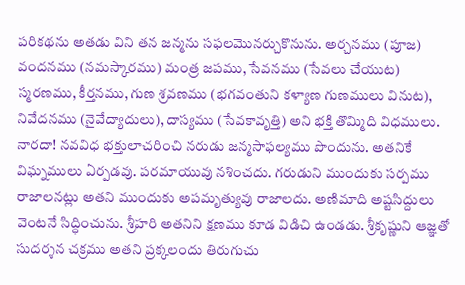పరికథను అతడు విని తన జన్మను సఫలమొనర్చుకొనును. అర్చనము (పూజ) వందనము (నమస్కారము) మంత్ర జపము, సేవనము (సేవలు చేయుట) స్మరణము, కీర్తనము, గుణ శ్రవణము (భగవంతుని కళ్యాణ గుణములు వినుట), నివేదనము (నైవేద్యాదులు), దాస్యము (సేవకావృత్తి) అని భక్తి తొమ్మిది విధములు. నారదా! నవవిధ భక్తులాచరించి నరుడు జన్మసాఫల్యము పొందును. అతనికే విఘ్నములు ఏర్పడవు. పరమాయువు నశించదు. గరుడుని ముందుకు సర్పము రాజాలనట్లు అతని ముందుకు అపమృత్యువు రాజాలదు. అణిమాది అష్టసిద్దులు వెంటనే సిద్ధించును. శ్రీహరి అతనిని క్షణము కూడ విడిచి ఉండడు. శ్రీకృష్ణుని ఆజ్ఞతో సుదర్శన చక్రము అతని ప్రక్కలందు తిరుగుచు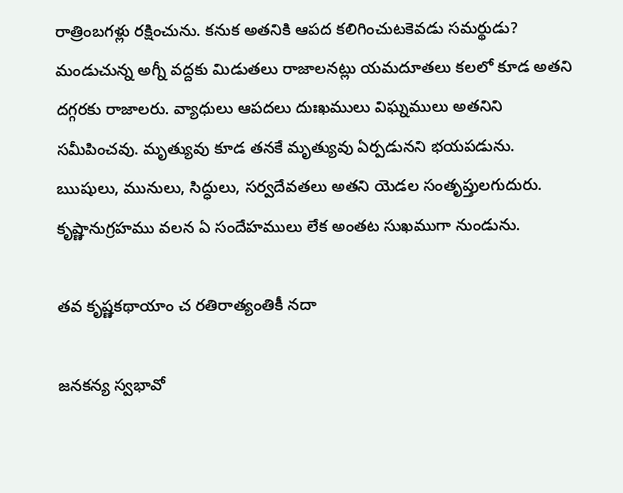రాత్రింబగళ్లు రక్షించును. కనుక అతనికి ఆపద కలిగించుటకెవడు సమర్థుడు? మండుచున్న అగ్నీ వద్దకు మిడుతలు రాజాలనట్లు యమదూతలు కలలో కూడ అతని దగ్గరకు రాజాలరు. వ్యాధులు ఆపదలు దుఃఖములు విఘ్నములు అతనిని సమీపించవు. మృత్యువు కూడ తనకే మృత్యువు ఏర్పడునని భయపడును. ఋషులు, మునులు, సిద్ధులు, సర్వదేవతలు అతని యెడల సంతృప్తులగుదురు. కృష్ణానుగ్రహము వలన ఏ సందేహములు లేక అంతట సుఖముగా నుండును.

తవ కృష్ణకథాయాం చ రతిరాత్యంతికీ నదా

జనకన్య స్వభావో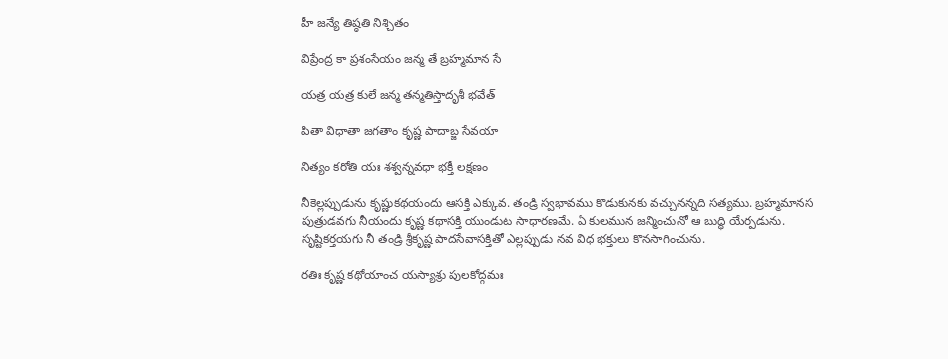హీ జన్యే తిష్ఠతి నిశ్చితం

విప్రేంద్ర కా ప్రశంసేయం జన్మ తే బ్రహ్మమాన సే

యత్ర యత్ర కులే జన్మ తన్మతిస్తాదృశీ భవేత్

పితా విధాతా జగతాం కృష్ణ పాదాబ్జ సేవయా

నిత్యం కరోతి యః శశ్వన్నవధా భక్తీ లక్షణం

నీకెల్లప్పుడును కృష్ణుకథయందు ఆసక్తి ఎక్కువ. తండ్రి స్వభావము కొడుకునకు వచ్చునన్నది సత్యము. బ్రహ్మమానస పుత్రుడవగు నీయందు కృష్ణ కథాసక్తి యుండుట సాధారణమే. ఏ కులమున జన్మించునో ఆ బుద్ధి యేర్పడును. సృష్టికర్తయగు నీ తండ్రి శ్రీకృష్ణ పాదసేవాసక్తితో ఎల్లప్పుడు నవ విధ భక్తులు కొనసాగించును.

రతిః కృష్ణ కథోయాంచ యస్యాశ్రు పులకోద్గమః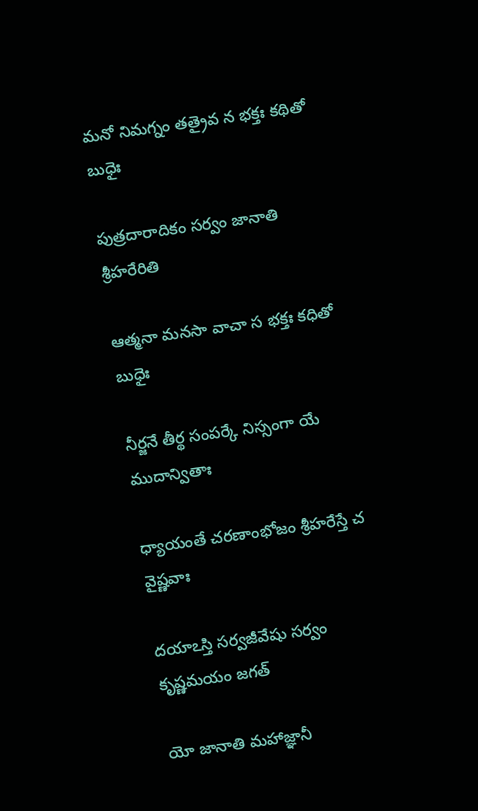మనో నిమగ్నం తత్రైవ న భక్తః కథితో బుధైః

పుత్రదారాదికం సర్వం జానాతి శ్రీహరేరితి

ఆత్మనా మనసా వాచా స భక్తః కధితో బుధైః

నీర్జనే తీర్థ సంపర్కే నిస్సంగా యే ముదాన్వితాః

ధ్యాయంతే చరణాంభోజం శ్రీహరేస్తే చ వైష్ణవాః

దయాఽస్తి సర్వజీవేషు సర్వం కృష్ణమయం జగత్

యో జానాతి మహాజ్ఞానీ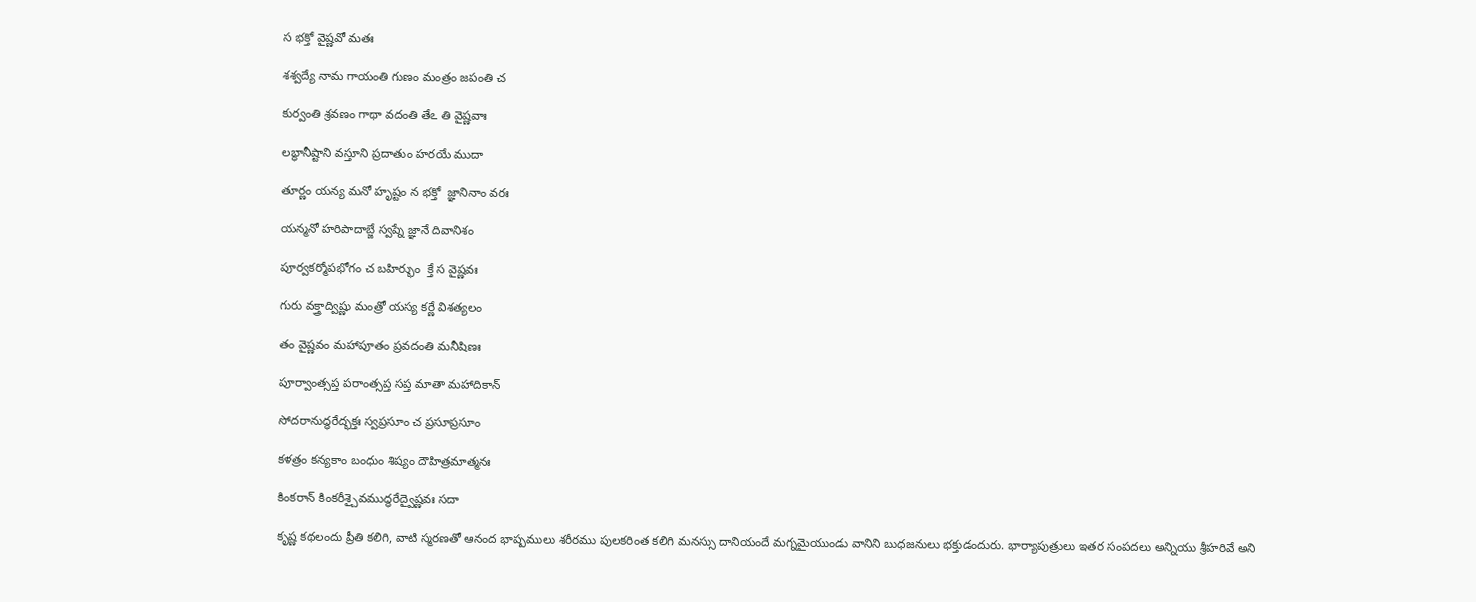స భక్తో వైష్ణవో మతః

శశ్వద్యే నామ గాయంతి గుణం మంత్రం జపంతి చ

కుర్వంతి శ్రవణం గాథా వదంతి తేఽ తి వైష్ణవాః

లబ్ధానీష్టాని వస్తూని ప్రదాతుం హరయే ముదా

తూర్ణం యన్య మనో హృష్టం న భక్తో  జ్ఞానినాం వరః

యన్మనో హరిపాదాబ్జే స్వప్నే జ్ఞానే దివానిశం

పూర్వకర్మోపభోగం చ బహిర్భుం  క్తే స వైష్ణవః

గురు వక్త్రాద్విష్ణు మంత్రో యస్య కర్ణే విశత్యలం

తం వైష్ణవం మహాపూతం ప్రవదంతి మనీషిణః

పూర్వాంత్సప్త పరాంత్సప్త సప్త మాతా మహాదికాన్

సోదరానుద్ధరేద్భక్తః స్వప్రసూం చ ప్రసూప్రసూం

కళత్రం కన్యకాం బంధుం శిష్యం దౌహిత్రమాత్మనః

కింకరాన్ కింకరీశ్చైవముద్ధరేద్వైష్ణవః సదా

కృష్ణ కథలందు ప్రీతి కలిగి, వాటి స్మరణతో ఆనంద భాష్పములు శరీరము పులకరింత కలిగి మనస్సు దానియందే మగ్నమైయుండు వానిని బుధజనులు భక్తుడందురు. భార్యాపుత్రులు ఇతర సంపదలు అన్నియు శ్రీహరివే అని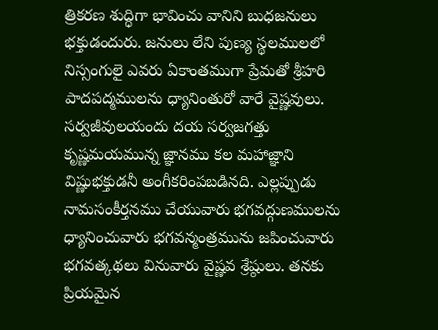త్రికరణ శుద్ధిగా భావించు వానిని బుధజనులు భక్తుడందురు. జనులు లేని పుణ్య స్థలములలో నిస్సంగులై ఎవరు ఏకాంతముగా ప్రేమతో శ్రీహరి పాదపద్మములను ధ్యానింతురో వారే వైష్ణవులు. సర్వజీవులయందు దయ సర్వజగత్తు కృష్ణమయమున్న జ్ఞానము కల మహాజ్ఞాని విష్ణుభక్తుడనీ అంగీకరింపబడినది. ఎల్లప్పుడు నామసంకీర్తనము చేయువారు భగవద్గుణములను ధ్యానించువారు భగవన్మంత్రమును జపించువారు భగవత్కథలు వినువారు వైష్ణవ శ్రేష్ఠులు. తనకు ప్రియమైన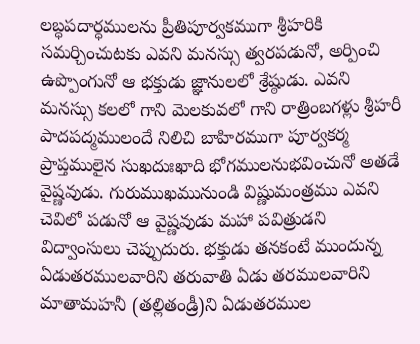లబ్ధపదార్ధములను ప్రీతిపూర్వకముగా శ్రీహరికి సమర్చించుటకు ఎవని మనస్సు త్వరపడునో, అర్పించి ఉప్పొంగునో ఆ భక్తుడు జ్ఞానులలో శ్రేష్ఠుడు. ఎవని మనస్సు కలలో గాని మెలకువలో గాని రాత్రింబగళ్లు శ్రీహరీ పాదపద్మములందే నిలిచి బాహిరముగా పూర్వకర్మ ప్రాప్తములైన సుఖదుఃఖాది భోగములనుభవించునో అతడే వైష్ణవుడు. గురుముఖమునుండి విష్ణుమంత్రము ఎవని చెవిలో పడునో ఆ వైష్ణవుడు మహా పవిత్రుడని విద్వాంసులు చెప్పుదురు. భక్తుడు తనకంటే ముందున్న ఏడుతరములవారిని తరువాతి ఏడు తరములవారిని మాతామహనీ (తల్లితండ్రీ)ని ఏడుతరముల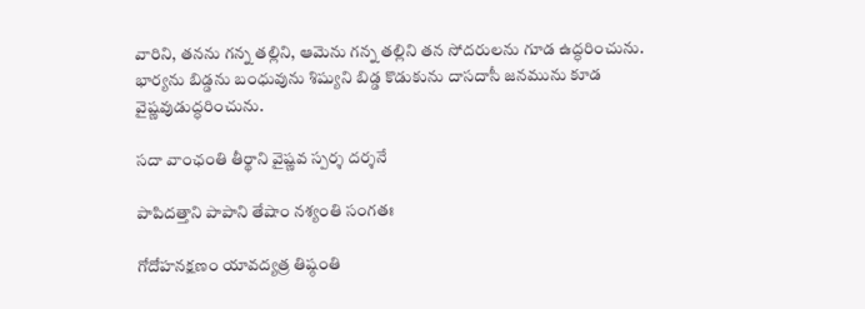వారిని, తనను గన్న తల్లిని, ఆమెను గన్న తల్లిని తన సోదరులను గూడ ఉద్ధరించును. భార్యను బిడ్డను బంధువును శిష్యుని బిడ్డ కొడుకును దాసదాసీ జనమును కూడ వైష్ణవుడుద్ధరించును.

సదా వాంఛంతి తీర్థాని వైష్ణవ స్పర్శ దర్శనే

పాపిదత్తాని పాపాని తేషాం నశ్యంతి సంగతః

గోదోహనక్షణం యావద్యత్ర తిష్ఠంతి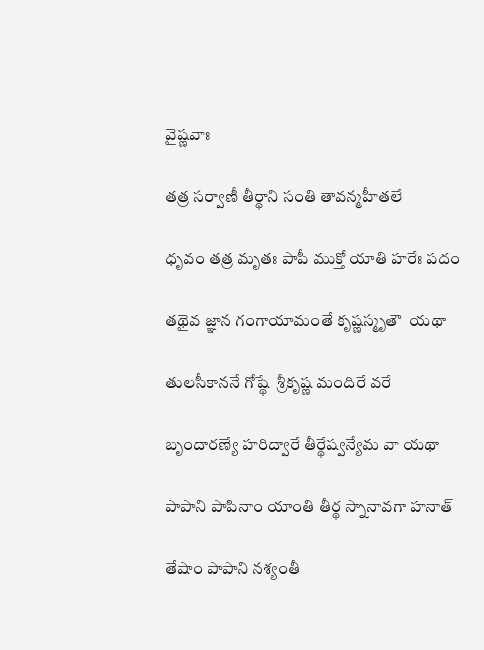వైష్ణవాః

తత్ర సర్వాణీ తీర్థాని సంతి తావన్మహీతలే

ధృవం తత్ర మృతః పాపీ ముక్తో యాతి హరేః పదం

తథైవ జ్ఞాన గంగాయామంతే కృష్ణస్మృతౌ  యథా

తులసీకాననే గోష్థే  శ్రీకృష్ణ మందిరే వరే

బృందారణ్యే హరిద్వారే తీర్థేష్వన్యేమ వా యథా

పాపాని పాపినాం యాంతి తీర్థ స్నానావగా హనాత్

తేషాం పాపాని నశ్యంతీ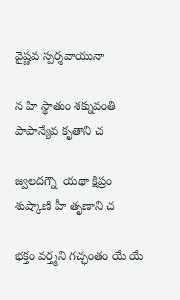వైష్ణవ స్పర్శవాయునా

న హి స్థాతుం శక్నువంతి పాపాన్యేవ కృతాని చ

జ్వలదగ్నౌ  యథా క్షిప్రం శుష్కాణి హీ తృణాని చ

భక్తం వర్త్మని గచ్ఛంతం యే యే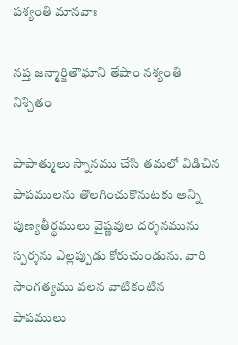పశ్యంతి మానవాః

నప్త జన్మార్జితౌఘాని తేషాం నశ్యంతి నిశ్చితం

పాపాత్ములు స్నానము చేసి తమలో విడిచిన పాపములను తొలగించుకొనుటకు అన్ని పుణ్యతీర్థములు వైష్ణవుల దర్శనమును స్పర్శను ఎల్లప్పుడు కోరుచుండును. వారి సాంగత్యము వలన వాటికంటిన పాపములు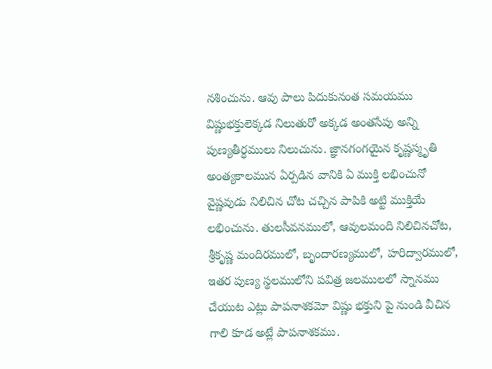నశించును. ఆవు పాలు పిదుకునంత సమయము విష్ణుభక్తులెక్కడ నిలుతురో అక్కడ అంతసేపు అన్ని పుణ్యతీర్ధములు నిలుచును. జ్ఞానగంగయైన కృష్ణస్మృతి అంత్యకాలమున ఏర్పడిన వానికి ఏ ముక్తి లభించునో వైష్ణవుడు నిలిచిన చోట చచ్చిన పాపికి అట్టి ముక్తియే లభించును. తులసీవనములో, ఆవులమంది నిలిచినచోట, శ్రీకృష్ణ మందిరములో, బృందారణ్యములో, హరిద్వారములో, ఇతర పుణ్య స్థలములోని పవిత్ర జలములలో స్నానము చేయుట ఎట్లు పాపనాశకమో విష్ణు భక్తుని పై నుండి వీచిన గాలి కూడ అట్లే పాపనాశకము.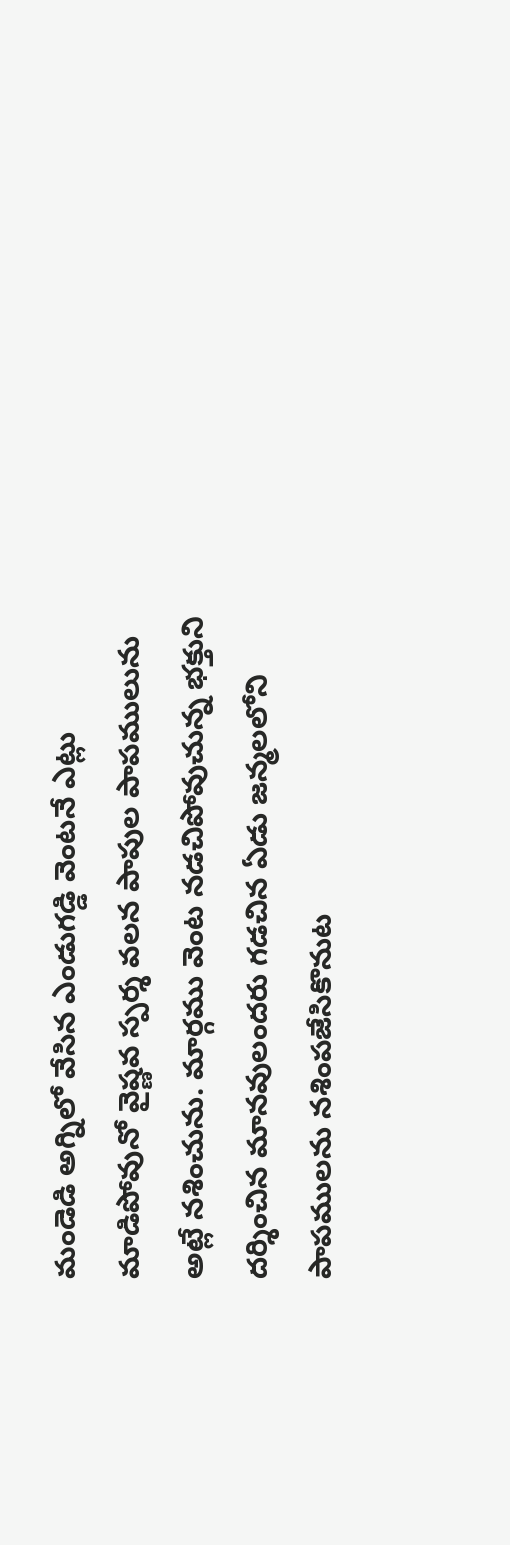మండెడి అగ్నిలో వేసిన ఎండుగడ్డి వెంటనే ఎట్లు మాడిపోవునో వైష్ణవ స్పర్శ వలన పాపుల పాపములును అట్లే నశించును. మార్గము వెంట నడచిపోవుచున్న భక్తుని దర్శించిన మానవులందరు గడచిన ఏడు జన్మలలోని పాపములను నశింపజేసికొనుట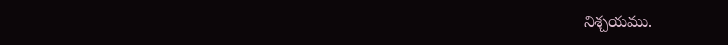నిశ్చయము.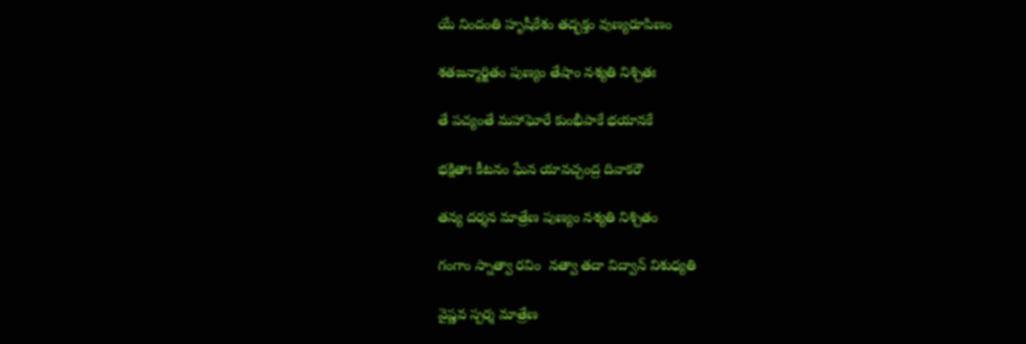యే నిందంతి హృషీకేశం తద్భక్తం వుణ్యరూపిణం

శతజన్మార్జితం పుణ్యం తేషాం నశ్యతి నిశ్చితః

తే పచ్యంతే మహాఘోరే కుంభీపాకే భయానకే

భక్షితాః కీటనం ఘేన యావచ్చంద్ర దివాకరౌ

తన్య దర్శన మాత్రేణ పుణ్యం నశ్యతి నిశ్చితం

గంగాం స్నాత్వా రవిం  నత్వా తదా విద్వాన్ విశుధ్యతి

వైష్ణవ స్పర్శ మాత్రేణ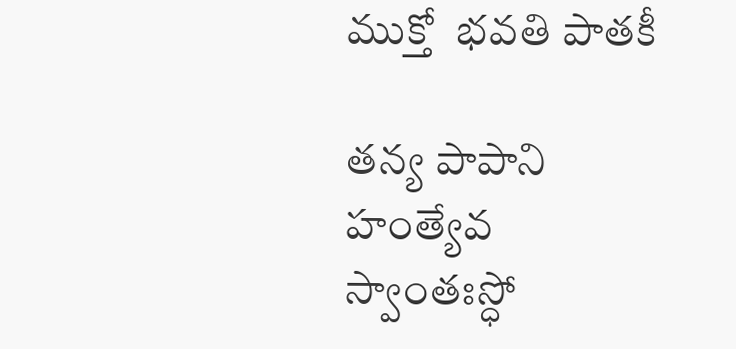ముక్తో  భవతి పాతకీ

తన్య పాపాని హంత్యేవ స్వాంతఃస్ధో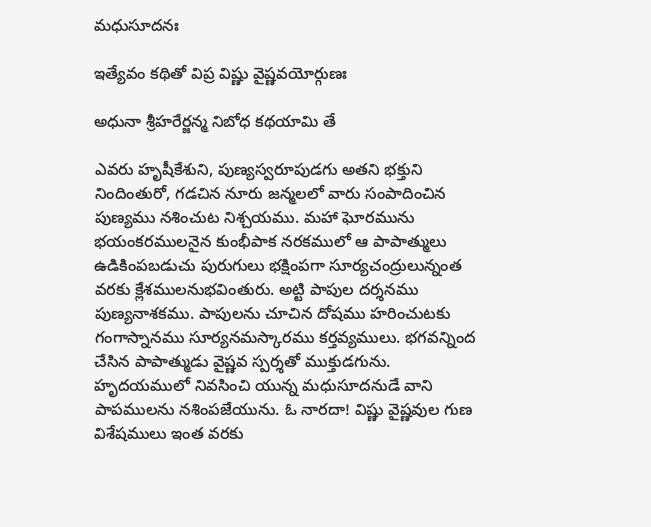మధుసూదనః

ఇత్యేవం కథితో విప్ర విష్ణు వైష్ణవయోర్గుణః

అధునా శ్రీహరేర్జన్మ నిబోధ కథయామి తే

ఎవరు హృషీకేశుని, పుణ్యస్వరూపుడగు అతని భక్తుని నిందింతురో, గడచిన నూరు జన్మలలో వారు సంపాదించిన పుణ్యము నశించుట నిశ్చయము. మహా ఘోరమును భయంకరములనైన కుంభీపాక నరకములో ఆ పాపాత్ములు ఉడికింపబడుచు పురుగులు భక్షింపగా సూర్యచంద్రులున్నంత వరకు క్లేశములనుభవింతురు. అట్టి పాపుల దర్శనము పుణ్యనాశకము. పాపులను చూచిన దోషము హరించుటకు గంగాస్నానము సూర్యనమస్కారము కర్తవ్యములు. భగవన్నింద చేసిన పాపాత్ముడు వైష్ణవ స్పర్శతో ముక్తుడగును. హృదయములో నివసించి యున్న మధుసూదనుడే వాని పాపములను నశింపజేయును. ఓ నారదా! విష్ణు వైష్ణవుల గుణ విశేషములు ఇంత వరకు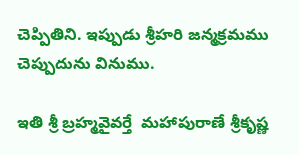చెప్పితిని. ఇప్పుడు శ్రీహరి జన్మక్రమము చెప్పుదును వినుము.

ఇతి శ్రీ బ్రహ్మవైవర్తే  మహాపురాణే శ్రీకృష్ణ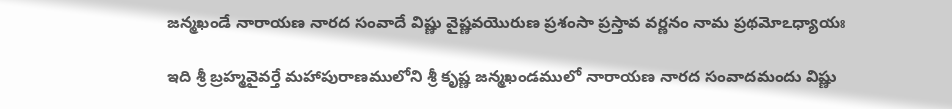జన్మఖండే నారాయణ నారద సంవాదే విష్ణు వైష్ణవయొరుణ ప్రశంసా ప్రస్తావ వర్ణనం నామ ప్రథమోఽధ్యాయః

ఇది శ్రీ బ్రహ్మవైవర్తే మహాపురాణములోని శ్రీ కృష్ణ జన్మఖండములో నారాయణ నారద సంవాదమందు విష్ణు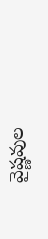వైష్ణవుల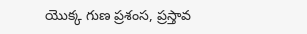యొక్క గుణ ప్రశంస, ప్రస్తావ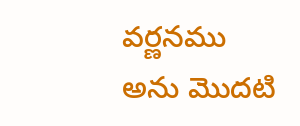వర్ణనము అను మొదటి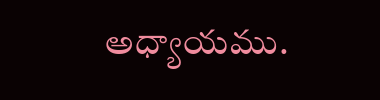అధ్యాయము.